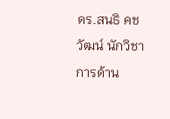ดร.สนธิ คชวัฒน์ นักวิชาการด้าน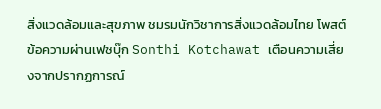สิ่งแวดล้อมและสุขภาพ ชมรมนักวิชาการสิ่งแวดล้อมไทย โพสต์ข้อความผ่านเฟซบุ๊ก Sonthi Kotchawat เตือนความเสี่ยงจากปรากฏการณ์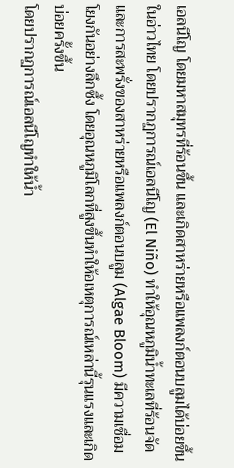เอลนีโญ โดยมหาสมุทรที่ร้อนขึ้น และเกิดสาหร่ายหรือแพลงก์ตอนบลูมได้บ่อยขึ้นในอ่าวไทย โดยปรากฏการณ์เอลนีโญ (El Niño) ทำให้อุณหภูมิน้ำทะเลที่ร้อนจัดและการสะพรั่งของสาหร่ายหรือแพลงก์ตอนบลูม (Algae Bloom) มีความเชื่อมโยงกันอย่างลึกซึ้ง โดยอุณหภูมิโลกที่สูงขึ้นทำให้อเหตุการณ์เหล่านี้รุนแรงและเกิดบ่อยครั้งขึ้น
โดยปรากฏการณ์เอลนีโญทำให้น้ำ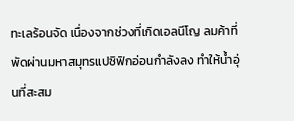ทะเลร้อนจัด เนื่องจากช่วงที่เกิดเอลนีโญ ลมค้าที่พัดผ่านมหาสมุทรแปซิฟิกอ่อนกำลังลง ทำให้น้ำอุ่นที่สะสม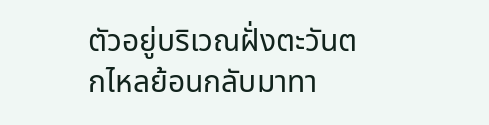ตัวอยู่บริเวณฝั่งตะวันตกไหลย้อนกลับมาทา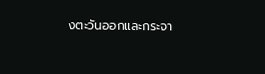งตะวันออกและกระจา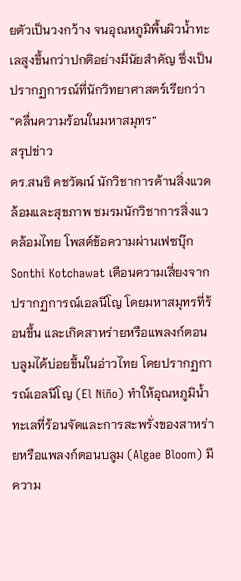ยตัวเป็นวงกว้าง จนอุณหภูมิพื้นผิวน้ำทะเลสูงขึ้นกว่าปกติอย่างมีนัยสำคัญ ซึ่งเป็นปรากฏการณ์ที่นักวิทยาศาสตร์เรียกว่า “คลื่นความร้อนในมหาสมุทร”
สรุปข่าว
ดร.สนธิ คชวัฒน์ นักวิชาการด้านสิ่งแวดล้อมและสุขภาพ ชมรมนักวิชาการสิ่งแวดล้อมไทย โพสต์ข้อความผ่านเฟซบุ๊ก Sonthi Kotchawat เตือนความเสี่ยงจากปรากฏการณ์เอลนีโญ โดยมหาสมุทรที่ร้อนขึ้น และเกิดสาหร่ายหรือแพลงก์ตอนบลูมได้บ่อยขึ้นในอ่าวไทย โดยปรากฏการณ์เอลนีโญ (El Niño) ทำให้อุณหภูมิน้ำทะเลที่ร้อนจัดและการสะพรั่งของสาหร่ายหรือแพลงก์ตอนบลูม (Algae Bloom) มีความ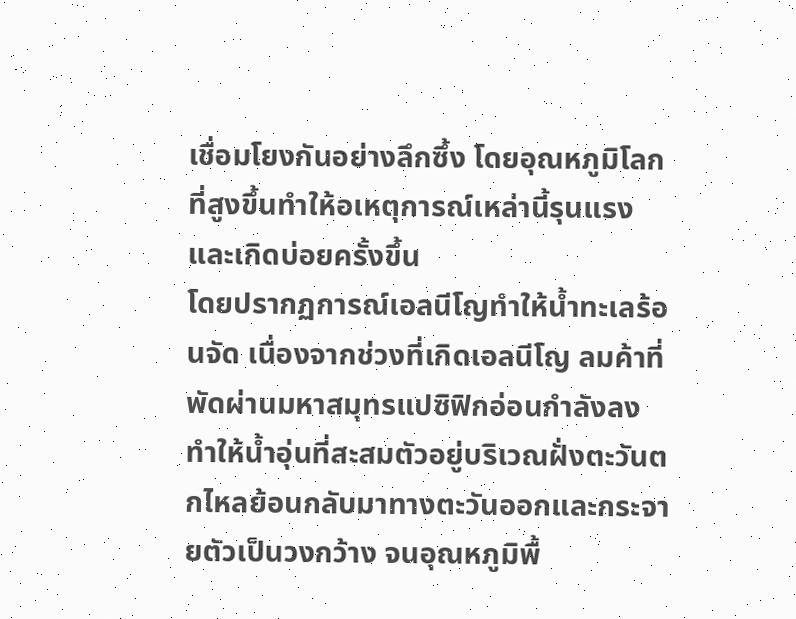เชื่อมโยงกันอย่างลึกซึ้ง โดยอุณหภูมิโลกที่สูงขึ้นทำให้อเหตุการณ์เหล่านี้รุนแรงและเกิดบ่อยครั้งขึ้น
โดยปรากฏการณ์เอลนีโญทำให้น้ำทะเลร้อนจัด เนื่องจากช่วงที่เกิดเอลนีโญ ลมค้าที่พัดผ่านมหาสมุทรแปซิฟิกอ่อนกำลังลง ทำให้น้ำอุ่นที่สะสมตัวอยู่บริเวณฝั่งตะวันตกไหลย้อนกลับมาทางตะวันออกและกระจายตัวเป็นวงกว้าง จนอุณหภูมิพื้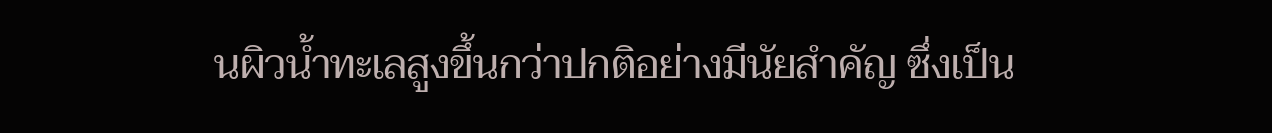นผิวน้ำทะเลสูงขึ้นกว่าปกติอย่างมีนัยสำคัญ ซึ่งเป็น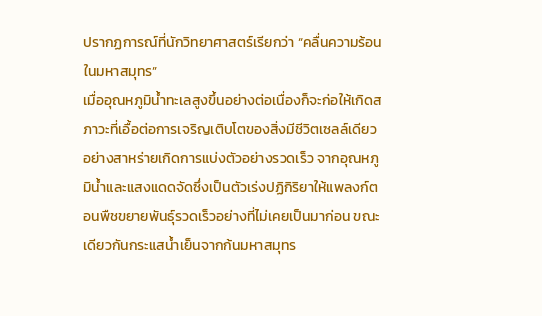ปรากฏการณ์ที่นักวิทยาศาสตร์เรียกว่า “คลื่นความร้อนในมหาสมุทร”
เมื่ออุณหภูมิน้ำทะเลสูงขึ้นอย่างต่อเนื่องก็จะก่อให้เกิดสภาวะที่เอื้อต่อการเจริญเติบโตของสิ่งมีชีวิตเซลล์เดียวอย่างสาหร่ายเกิดการแบ่งตัวอย่างรวดเร็ว จากอุณหภูมิน้ำและแสงแดดจัดซึ่งเป็นตัวเร่งปฏิกิริยาให้แพลงก์ตอนพืชขยายพันธุ์รวดเร็วอย่างที่ไม่เคยเป็นมาก่อน ขณะเดียวกันกระแสน้ำเย็นจากก้นมหาสมุทร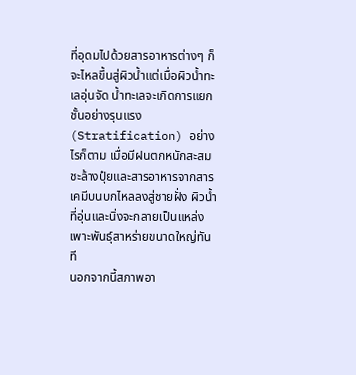ที่อุดมไปด้วยสารอาหารต่างๆ ก็จะไหลขึ้นสู่ผิวน้ำแต่เมื่อผิวน้ำทะเลอุ่นจัด น้ำทะเลจะเกิดการแยกชั้นอย่างรุนแรง (Stratification) อย่างไรก็ตาม เมื่อมีฝนตกหนักสะสมชะล้างปุ๋ยและสารอาหารจากสารเคมีบนบกไหลลงสู่ชายฝั่ง ผิวน้ำที่อุ่นและนิ่งจะกลายเป็นแหล่งเพาะพันธุ์สาหร่ายขนาดใหญ่ทันที
นอกจากนี้สภาพอา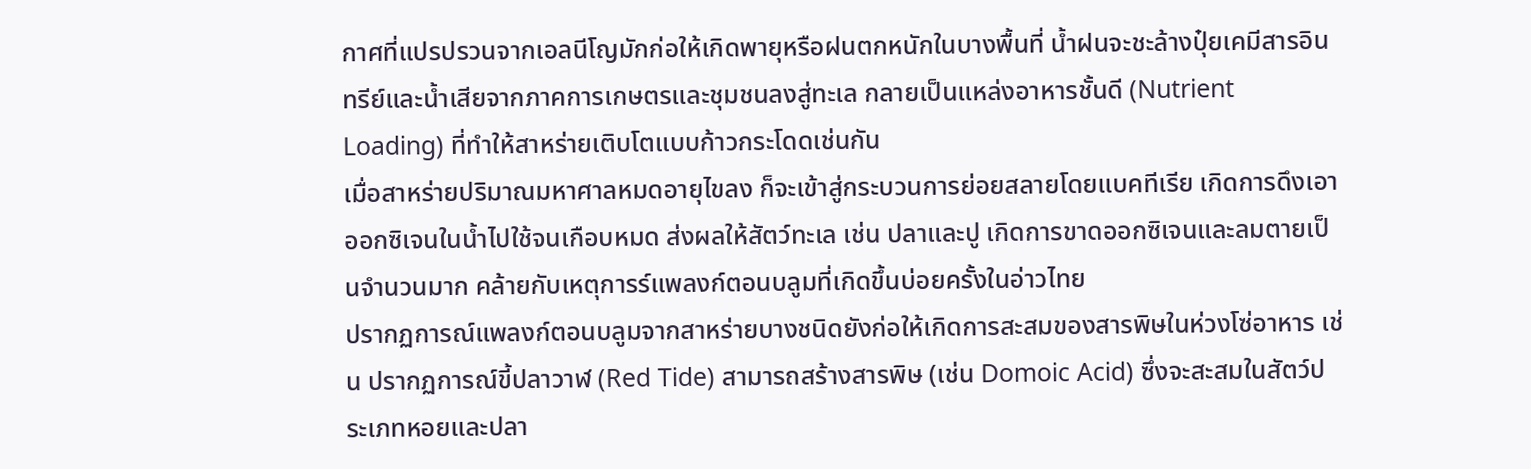กาศที่แปรปรวนจากเอลนีโญมักก่อให้เกิดพายุหรือฝนตกหนักในบางพื้นที่ น้ำฝนจะชะล้างปุ๋ยเคมีสารอินทรีย์และน้ำเสียจากภาคการเกษตรและชุมชนลงสู่ทะเล กลายเป็นแหล่งอาหารชั้นดี (Nutrient Loading) ที่ทำให้สาหร่ายเติบโตแบบก้าวกระโดดเช่นกัน
เมื่อสาหร่ายปริมาณมหาศาลหมดอายุไขลง ก็จะเข้าสู่กระบวนการย่อยสลายโดยแบคทีเรีย เกิดการดึงเอาออกซิเจนในน้ำไปใช้จนเกือบหมด ส่งผลให้สัตว์ทะเล เช่น ปลาและปู เกิดการขาดออกซิเจนและลมตายเป็นจำนวนมาก คล้ายกับเหตุการร์แพลงก์ตอนบลูมที่เกิดขึ้นบ่อยครั้งในอ่าวไทย
ปรากฏการณ์แพลงก์ตอนบลูมจากสาหร่ายบางชนิดยังก่อให้เกิดการสะสมของสารพิษในห่วงโซ่อาหาร เช่น ปรากฏการณ์ขี้ปลาวาฬ (Red Tide) สามารถสร้างสารพิษ (เช่น Domoic Acid) ซึ่งจะสะสมในสัตว์ประเภทหอยและปลา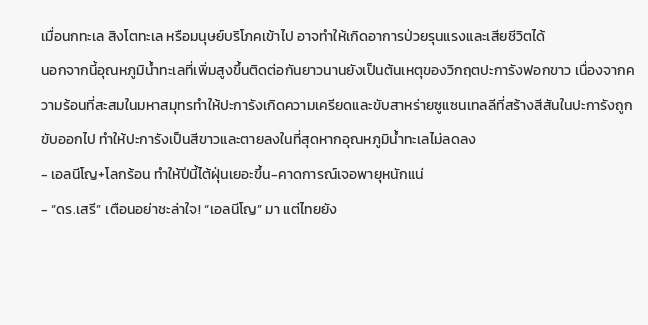เมื่อนกทะเล สิงโตทะเล หรือมนุษย์บริโภคเข้าไป อาจทำให้เกิดอาการป่วยรุนแรงและเสียชีวิตได้
นอกจากนี้อุณหภูมิน้ำทะเลที่เพิ่มสูงขึ้นติดต่อกันยาวนานยังเป็นต้นเหตุของวิกฤตปะการังฟอกขาว เนื่องจากความร้อนที่สะสมในมหาสมุทรทำให้ปะการังเกิดความเครียดและขับสาหร่ายซูแซนเทลลีที่สร้างสีสันในปะการังถูกขับออกไป ทำให้ปะการังเป็นสีขาวและตายลงในที่สุดหากอุณหภูมิน้ำทะเลไม่ลดลง
- เอลนีโญ+โลกร้อน ทำให้ปีนี้ไต้ฝุ่นเยอะขึ้น-คาดการณ์เจอพายุหนักแน่
- “ดร.เสรี” เตือนอย่าชะล่าใจ! “เอลนีโญ” มา แต่ไทยยัง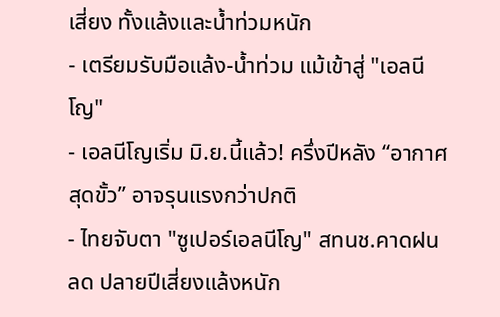เสี่ยง ทั้งแล้งและน้ำท่วมหนัก
- เตรียมรับมือแล้ง-น้ำท่วม แม้เข้าสู่ "เอลนีโญ"
- เอลนีโญเริ่ม มิ.ย.นี้แล้ว! ครึ่งปีหลัง “อากาศสุดขั้ว” อาจรุนแรงกว่าปกติ
- ไทยจับตา "ซูเปอร์เอลนีโญ" สทนช.คาดฝนลด ปลายปีเสี่ยงแล้งหนัก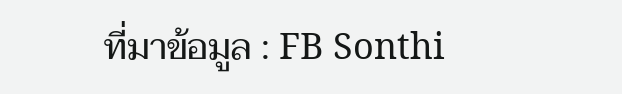ที่มาข้อมูล : FB Sonthi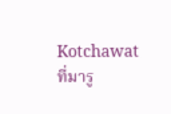Kotchawat
ที่มารู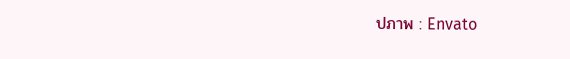ปภาพ : Envato